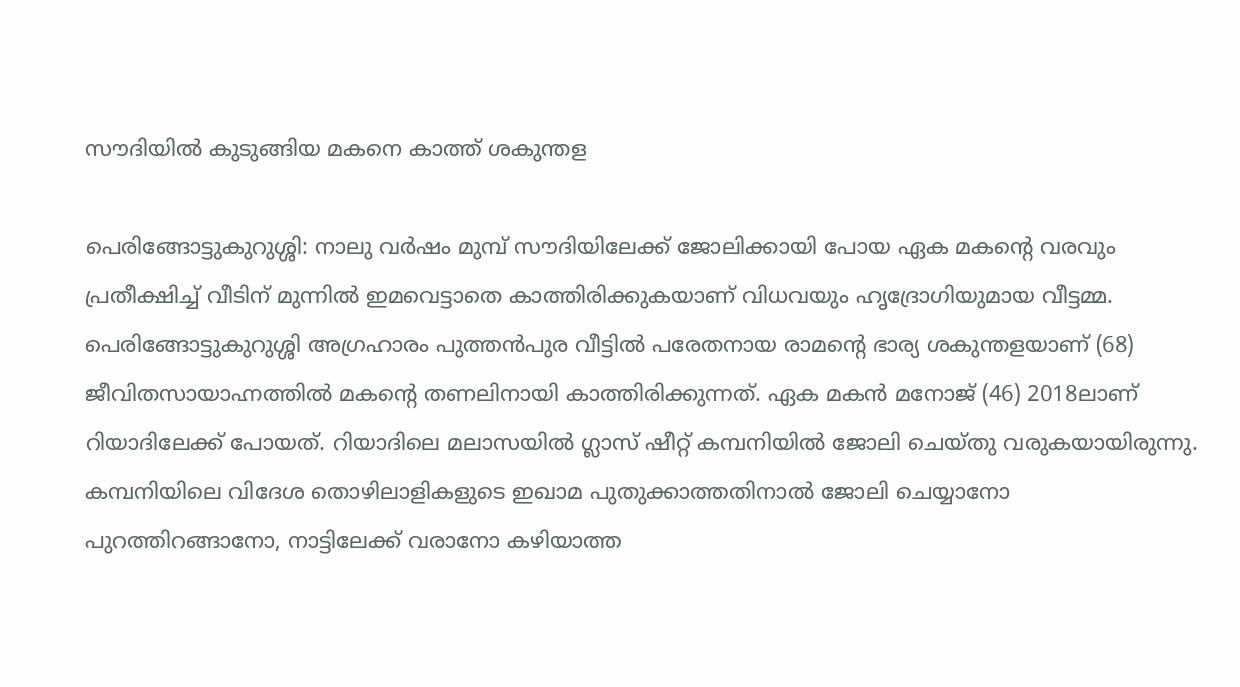സൗദിയിൽ കുടുങ്ങിയ മകനെ കാത്ത് ശകുന്തള

പെരിങ്ങോട്ടുകുറുശ്ശി: നാലു വർഷം മുമ്പ് സൗദിയിലേക്ക് ജോലിക്കായി പോയ ഏക മകന്‍റെ വരവും പ്രതീക്ഷിച്ച് വീടിന് മുന്നിൽ ഇമവെട്ടാതെ കാത്തിരിക്കുകയാണ് വിധവയും ഹൃദ്രോഗിയുമായ വീട്ടമ്മ. പെരിങ്ങോട്ടുകുറുശ്ശി അഗ്രഹാരം പുത്തൻപുര വീട്ടിൽ പരേതനായ രാമന്‍റെ ഭാര്യ ശകുന്തളയാണ് (68) ജീവിതസായാഹ്നത്തിൽ മകന്‍റെ തണലിനായി കാത്തിരിക്കുന്നത്. ഏക മകൻ മനോജ് (46) 2018ലാണ് റിയാദിലേക്ക് പോയത്. റിയാദിലെ മലാസയിൽ ഗ്ലാസ് ഷീറ്റ് കമ്പനിയിൽ ജോലി ചെയ്തു വരുകയായിരുന്നു. കമ്പനിയിലെ വിദേശ തൊഴിലാളികളുടെ ഇഖാമ പുതുക്കാത്തതിനാൽ ജോലി ചെയ്യാനോ പുറത്തിറങ്ങാനോ, നാട്ടിലേക്ക് വരാനോ കഴിയാത്ത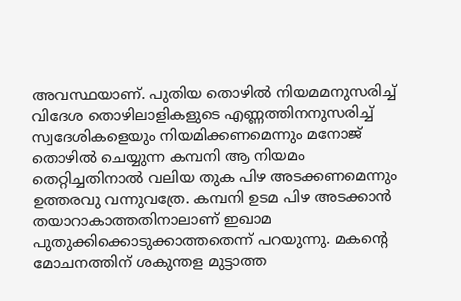അവസ്ഥയാണ്. പുതിയ തൊഴിൽ നിയമമനുസരിച്ച് വിദേശ തൊഴിലാളികളുടെ എണ്ണത്തിനനുസരിച്ച് സ്വദേശികളെയും നിയമിക്കണമെന്നും മനോജ് തൊഴിൽ ചെയ്യുന്ന കമ്പനി ആ നിയമം തെറ്റിച്ചതിനാൽ വലിയ തുക പിഴ അടക്കണമെന്നും ഉത്തരവു വന്നുവത്രേ. കമ്പനി ഉടമ പിഴ അടക്കാൻ തയാറാകാത്തതിനാലാണ് ഇഖാമ പുതുക്കിക്കൊടുക്കാത്തതെന്ന് പറയുന്നു. മകന്‍റെ മോചനത്തിന് ശകുന്തള മുട്ടാത്ത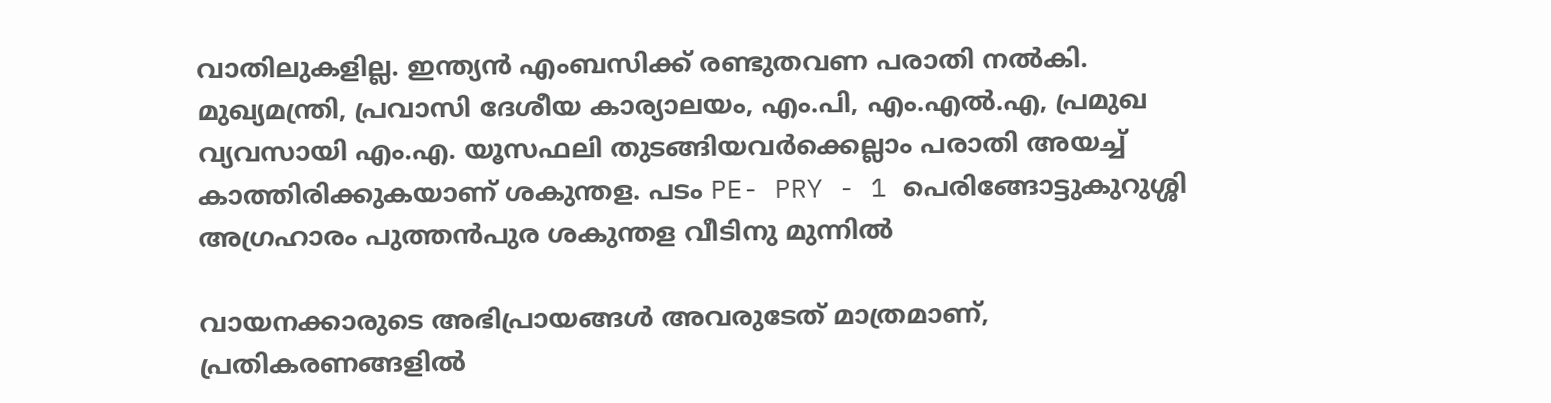വാതിലുകളില്ല. ഇന്ത്യൻ എംബസിക്ക് രണ്ടുതവണ പരാതി നൽകി. മുഖ്യമന്ത്രി, പ്രവാസി ദേശീയ കാര്യാലയം, എം.പി, എം.എൽ.എ, പ്രമുഖ വ്യവസായി എം.എ. യൂസഫലി തുടങ്ങിയവർക്കെല്ലാം പരാതി അയച്ച് കാത്തിരിക്കുകയാണ് ശകുന്തള. പടം PE- PRY - 1 പെരിങ്ങോട്ടുകുറുശ്ശി അഗ്രഹാരം പുത്തൻപുര ശകുന്തള വീടിനു മുന്നിൽ

വായനക്കാരുടെ അഭിപ്രായങ്ങള്‍ അവരുടേത് മാത്രമാണ്, പ്രതികരണങ്ങളിൽ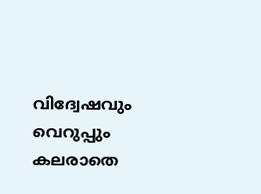വിദ്വേഷവും വെറുപ്പും കലരാതെ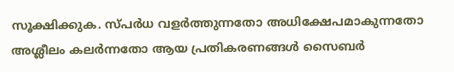സൂക്ഷിക്കുക. സ്പർധ വളർത്തുന്നതോ അധിക്ഷേപമാകുന്നതോ അശ്ലീലം കലർന്നതോ ആയ പ്രതികരണങ്ങൾ സൈബർ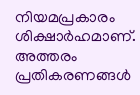നിയമപ്രകാരം ശിക്ഷാർഹമാണ്. അത്തരം പ്രതികരണങ്ങൾ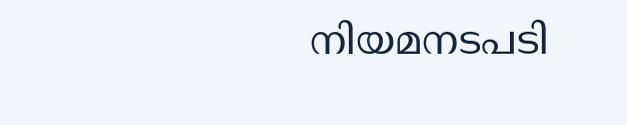നിയമനടപടി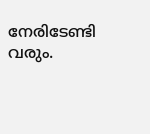നേരിടേണ്ടി വരും.